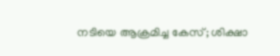നടിയെ ആക്രമിച്ച കേസ്; ശിക്ഷാ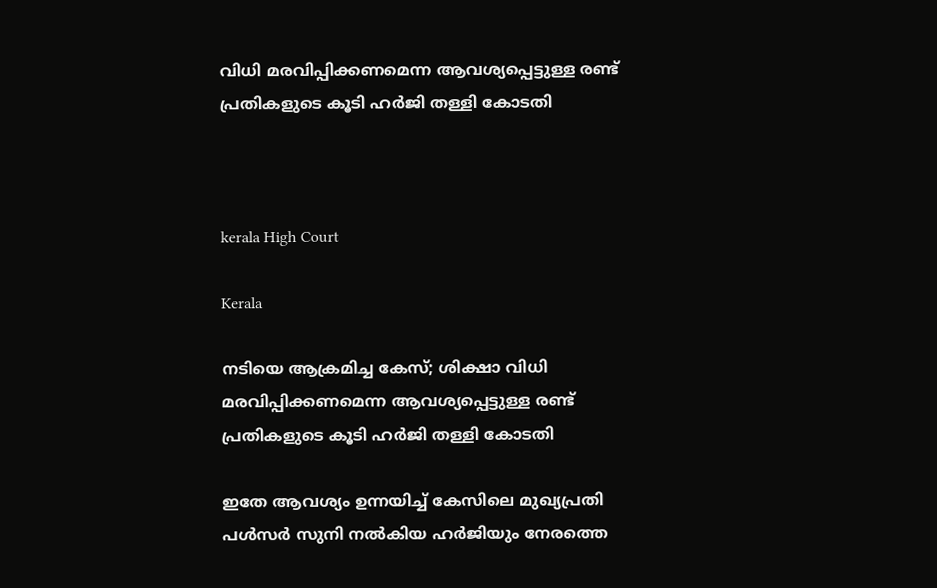വിധി മരവിപ്പിക്കണമെന്ന ആവശ്യപ്പെട്ടുള്ള രണ്ട് പ്രതികളുടെ കൂടി ഹർജി തള്ളി കോടതി



kerala High Court

Kerala

നടിയെ ആക്രമിച്ച കേസ്; ശിക്ഷാ വിധി മരവിപ്പിക്കണമെന്ന ആവശ്യപ്പെട്ടുള്ള രണ്ട് പ്രതികളുടെ കൂടി ഹർജി തള്ളി കോടതി

ഇതേ ആവശ്യം ഉന്നയിച്ച് കേസിലെ മുഖ്യപ്രതി പൾസർ സുനി നൽകിയ ഹർജിയും നേരത്തെ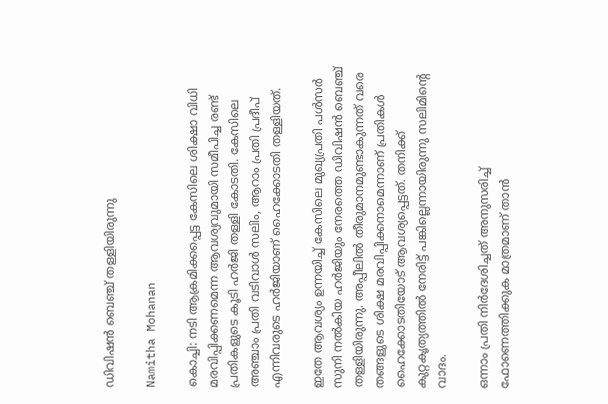ഡിവിഷൻ ബെഞ്ച് തള്ളിയിരുന്നു

Namitha Mohanan

കൊച്ചി: നടി ആക്രമിക്കപ്പെട്ട കേസിലെ ശിക്ഷാ വിധി മരവിപ്പിക്കണമെന്ന ആവശ്യവുമായി സമീപിച്ച രണ്ട് പ്രതികളുടെ കൂടി ഹർജി തള്ളി കോടതി. കേസിലെ അഞ്ചാം പ്രതി വടിവാൾ സലിം, ആറാം പ്രതി പ്രദീപ് എന്നിവരുടെ ഹർജിയാണ് ഹൈക്കോടതി തള്ളിയത്.

ഇതേ ആവശ്യം ഉന്നയിച്ച് കേസിലെ മുഖ്യപ്രതി പൾസർ സുനി നൽകിയ ഹർജിയും നേരത്തെ ഡിവിഷൻ ബെഞ്ച് തള്ളിയിരുന്നു. അപ്പീലിൽ തീരുമാനമുണ്ടാകുന്നത് വരെ തങ്ങളുടെ ശിക്ഷ മരവിപ്പിക്കനാമെന്നാണ് പ്രതികൾ ഹൈക്കോടതിയോട് ആവശ്യപ്പെട്ടത്. തനിക്ക് കുറ്റകൃത്യത്തിൽ നേരിട്ട് പങ്കില്ലെന്നായിരുന്നു സലിമിന്‍റെ വാദം.

ഒന്നാം പ്രതി നിർദേശിച്ചത് അനുസരിച്ച് ഫോണെത്തിക്കുക മാത്രമാണ് താൻ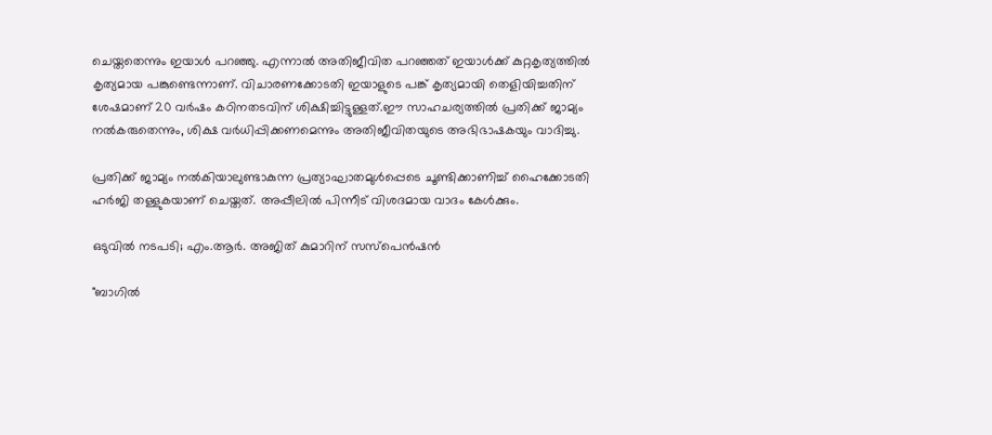ചെയ്തതെന്നും ഇയാൾ പറഞ്ഞു. എന്നാൽ‌ അതിജീവിത പറഞ്ഞത് ഇയാൾക്ക് കുറ്റകൃത്യത്തിൽ കൃത്യമായ പങ്കുണ്ടെന്നാണ്. വിചാരണക്കോടതി ഇയാളുടെ പങ്ക് കൃത്യമായി തെളിയിച്ചതിന് ശേഷമാണ് 20 വർഷം കഠിനതടവിന് ശിക്ഷിച്ചിട്ടുള്ളത്.ഈ സാഹചര്യത്തിൽ പ്രതിക്ക് ജാമ്യം നൽകരുതെന്നും, ശിക്ഷ വർധിപ്പിക്കണമെന്നും അതിജീവിതയുടെ അഭിഭാഷകയും വാദിച്ചു.

പ്രതിക്ക് ജാമ്യം നൽകിയാലുണ്ടാകുന്ന പ്രത്യാഘാതമുൾപ്പെടെ ചൂണ്ടിക്കാണിച്ച് ഹൈക്കോടതി ഹർജി തള്ളുകയാണ് ചെയ്തത്. അപ്പീലിൽ പിന്നീട് വിശദമായ വാദം കേൾക്കും.

ഒടുവിൽ‌ നടപടി; എം.ആർ. അജിത് കുമാറിന് സസ്പെൻഷൻ

"ബാഗിൽ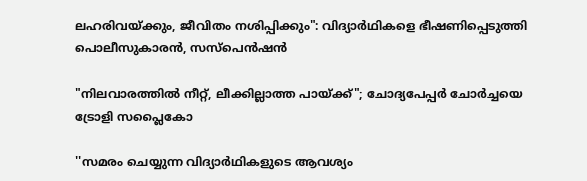ലഹരിവയ്ക്കും, ജീവിതം നശിപ്പിക്കും": വിദ്യാർഥികളെ ഭീഷണിപ്പെടുത്തി പൊലീസുകാരൻ, സസ്പെൻഷൻ

"നിലവാരത്തിൽ നീറ്റ്, ലീക്കില്ലാത്ത പായ്ക്ക്"; ചോദ്യപേപ്പർ ചോർച്ചയെ ട്രോളി സപ്ലൈകോ

''സമരം ചെയ്യുന്ന വിദ‍്യാർഥികളുടെ ആവശ‍്യം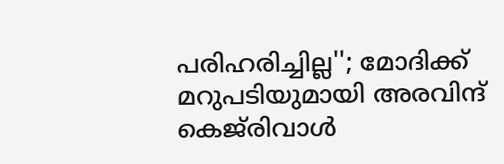പരിഹരിച്ചില്ല''; മോദിക്ക് മറുപടിയുമായി അരവിന്ദ് കെജ്‌രിവാൾ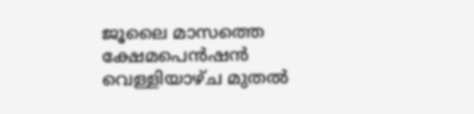ജൂലൈ മാസത്തെ ക്ഷേമപെൻഷൻ വെള്ളിയാഴ്ച മുതൽ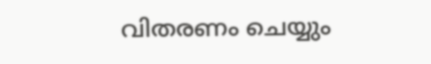വിതരണം ചെയ്യും